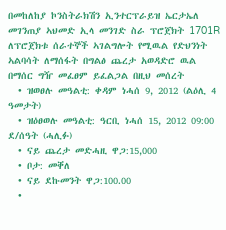በመከለከያ ኮንስትራክሽን ኢንተርፕራይዝ ኤርታኤለ መገንጠያ ኣህመድ ኢላ መንገድ ስራ ፕሮጀክት 1701R ለፕሮጀክቱ ሰራተኞች ኣገልግሎት የሚዉል የድህንነት ኣልባሳት ለማሰፋት በግልፅ ጨረታ አወዳድሮ ዉል በማሰር ግዥ መፈፀም ይፈልጋል በዚህ መሰረት
  • ዝወፀሉ መዓልቲ: ቀዳም ነሓሰ 9, 2012 (ልዕሊ 4 ዓመታት)
  • ዝዕፀወሉ መዓልቲ: ዓርቢ ነሓሰ 15, 2012 09:00 ደ/ሰዓት (ሓሊፉ)
  • ናይ ጨረታ መድሓዚ ዋጋ:15,000
  • ቦታ: መቐለ
  • ናይ ደኩመንት ዋጋ:100.00
  •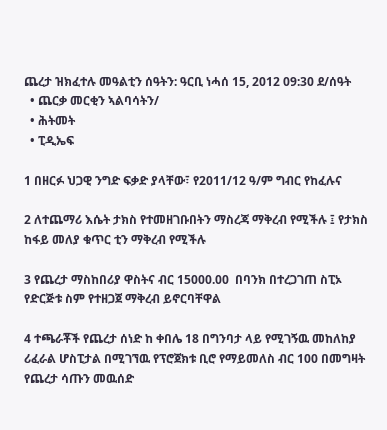ጨረታ ዝክፈተሉ መዓልቲን ሰዓትን: ዓርቢ ነሓሰ 15, 2012 09:30 ደ/ሰዓት
  • ጨርቃ መርቂን ኣልባሳትን/
  • ሕትመት
  • ፒዲኤፍ

1 በዘርፉ ህጋዊ ንግድ ፍቃድ ያላቸው፣ የ2011/12 ዓ/ም ግብር የከፈሉና

2 ለተጨማሪ እሴት ታክስ የተመዘገቡበትን ማስረጃ ማቅረብ የሚችሉ ፤ የታክስ ከፋይ መለያ ቁጥር ቲን ማቅረብ የሚችሉ

3 የጨረታ ማስከበሪያ ዋስትና ብር 15000.00  በባንክ በተረጋገጠ ስፒኦ የድርጅቱ ስም የተዘጋጀ ማቅረብ ይኖርባቸዋል

4 ተጫራቾች የጨረታ ሰነድ ከ ቀበሌ 18 በግንባታ ላይ የሚገኝዉ መከለከያ ሪፈራል ሆስፒታል በሚገኘዉ የፕሮጀክቱ ቢሮ የማይመለስ ብር 100 በመግዛት የጨረታ ሳጡን መዉሰድ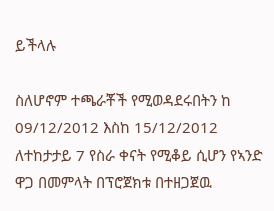ይችላሉ

ስለሆኖም ተጫራቾች የሚወዳደሩበትን ከ 09/12/2012 እስከ 15/12/2012 ለተከታታይ 7 የስራ ቀናት የሚቆይ ሲሆን የኣንድ ዋጋ በመምላት በፕሮጀክቱ በተዘጋጀዉ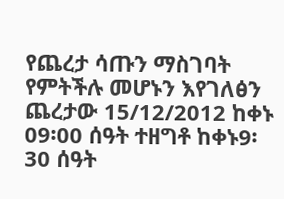የጨረታ ሳጡን ማስገባት የምትችሉ መሆኑን እየገለፅን ጨረታው 15/12/2012 ከቀኑ 09፡00 ሰዓት ተዘግቶ ከቀኑ9፡30 ሰዓት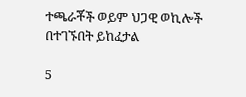ተጫራቾች ወይም ህጋዊ ወኪሎች በተገኙበት ይከፈታል

5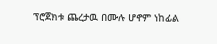ፕሮጀክቱ ጨረታዉ በሙሉ ሆኖም ነከፊል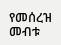የመሰረዝ መብቱ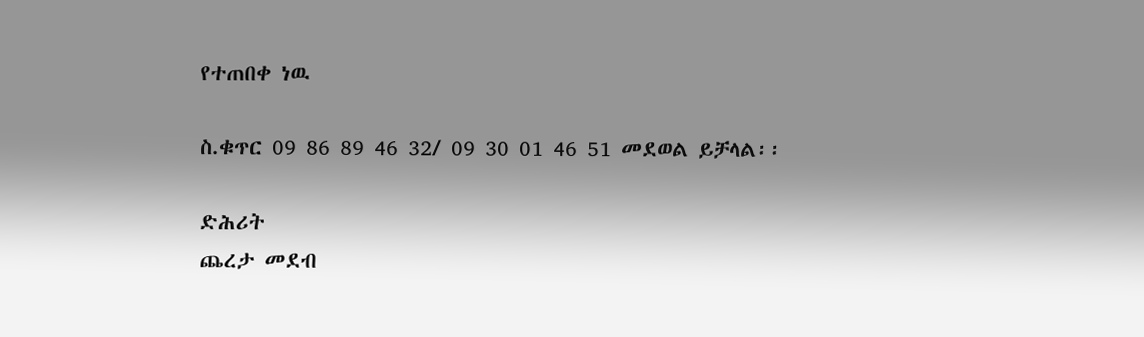የተጠበቀ ነዉ

ስ.ቁጥር 09 86 89 46 32/ 09 30 01 46 51 መደወል ይቻላል፡፡

ድሕሪት
ጨረታ መደብ